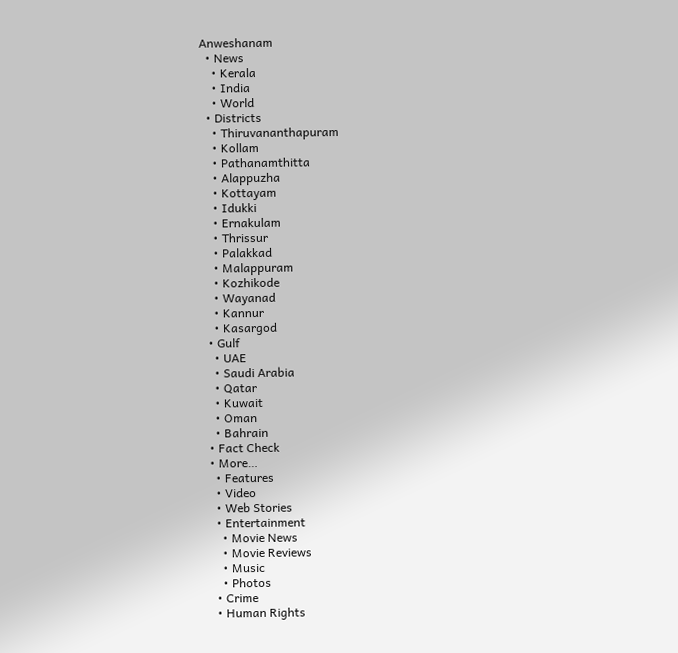Anweshanam
  • News
    • Kerala
    • India
    • World
  • Districts
    • Thiruvananthapuram
    • Kollam
    • Pathanamthitta
    • Alappuzha
    • Kottayam
    • Idukki
    • Ernakulam
    • Thrissur
    • Palakkad
    • Malappuram
    • Kozhikode
    • Wayanad
    • Kannur
    • Kasargod
  • Gulf
    • UAE
    • Saudi Arabia
    • Qatar
    • Kuwait
    • Oman
    • Bahrain
  • Fact Check
  • More…
    • Features
    • Video
    • Web Stories
    • Entertainment
      • Movie News
      • Movie Reviews
      • Music
      • Photos
    • Crime
    • Human Rights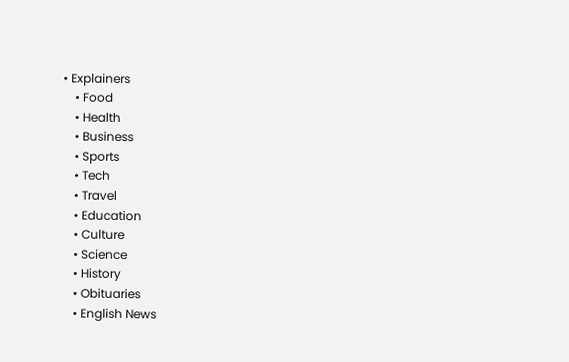• Explainers
    • Food
    • Health
    • Business
    • Sports
    • Tech
    • Travel
    • Education
    • Culture
    • Science
    • History
    • Obituaries
    • English News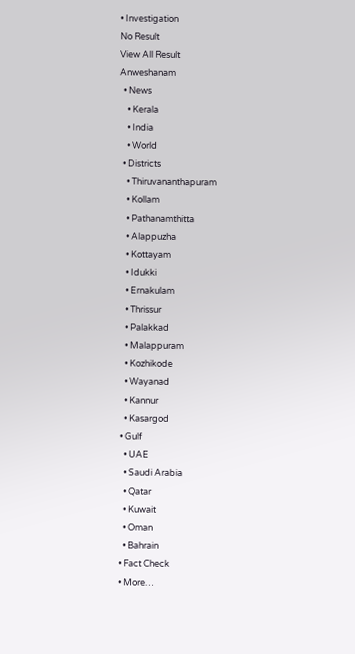• Investigation
No Result
View All Result
Anweshanam
  • News
    • Kerala
    • India
    • World
  • Districts
    • Thiruvananthapuram
    • Kollam
    • Pathanamthitta
    • Alappuzha
    • Kottayam
    • Idukki
    • Ernakulam
    • Thrissur
    • Palakkad
    • Malappuram
    • Kozhikode
    • Wayanad
    • Kannur
    • Kasargod
  • Gulf
    • UAE
    • Saudi Arabia
    • Qatar
    • Kuwait
    • Oman
    • Bahrain
  • Fact Check
  • More…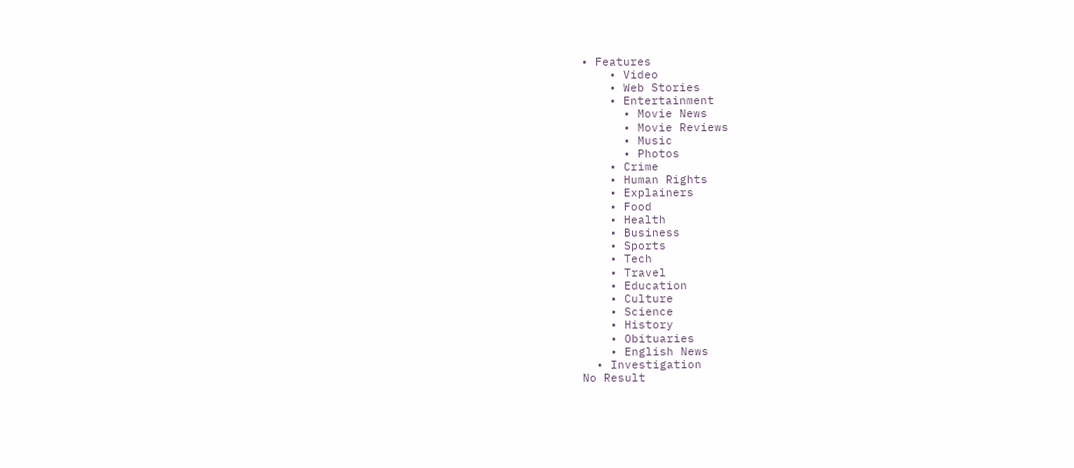• Features
    • Video
    • Web Stories
    • Entertainment
      • Movie News
      • Movie Reviews
      • Music
      • Photos
    • Crime
    • Human Rights
    • Explainers
    • Food
    • Health
    • Business
    • Sports
    • Tech
    • Travel
    • Education
    • Culture
    • Science
    • History
    • Obituaries
    • English News
  • Investigation
No Result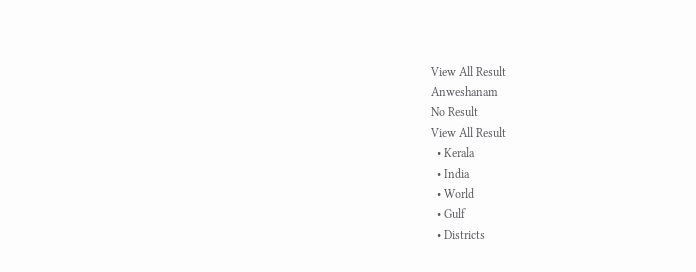View All Result
Anweshanam
No Result
View All Result
  • Kerala
  • India
  • World
  • Gulf
  • Districts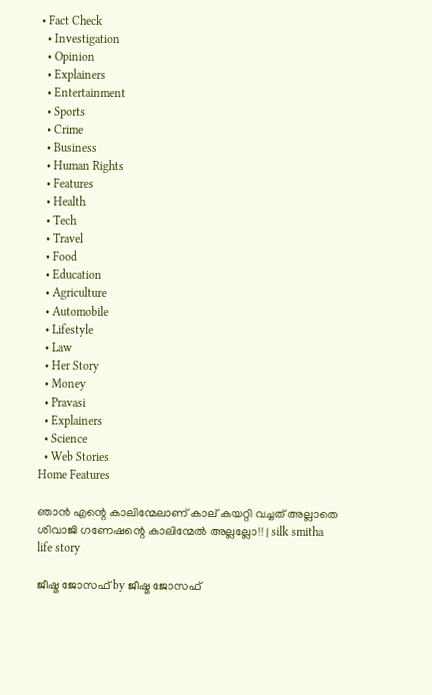• Fact Check
  • Investigation
  • Opinion
  • Explainers
  • Entertainment
  • Sports
  • Crime
  • Business
  • Human Rights
  • Features
  • Health
  • Tech
  • Travel
  • Food
  • Education
  • Agriculture
  • Automobile
  • Lifestyle
  • Law
  • Her Story
  • Money
  • Pravasi
  • Explainers
  • Science
  • Web Stories
Home Features

ഞാൻ എന്റെ കാലിന്മേലാണ് കാല് കയറ്റി വച്ചത് അല്ലാതെ ശിവാജി ഗണേഷന്റെ കാലിന്മേൽ അല്ലല്ലോ!! | silk smitha life story

ജീഷ്മ ജോസഫ് by ജീഷ്മ ജോസഫ്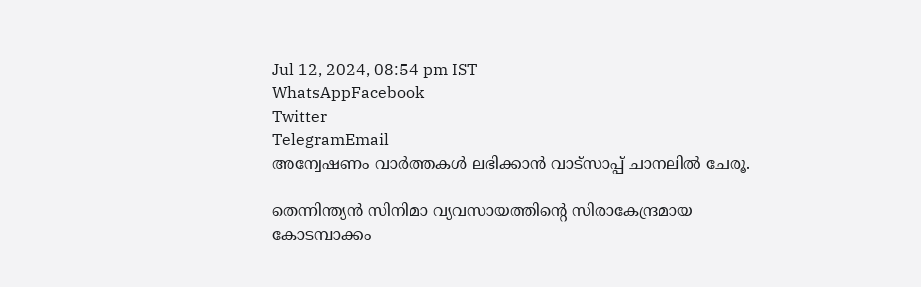Jul 12, 2024, 08:54 pm IST
WhatsAppFacebook
Twitter
TelegramEmail
അന്വേഷണം വാർത്തകൾ ലഭിക്കാന്‍ വാട്സാപ്പ് ചാനലില്‍ ചേരൂ.

തെന്നിന്ത്യന്‍ സിനിമാ വ്യവസായത്തിന്റെ സിരാകേന്ദ്രമായ കോടമ്പാക്കം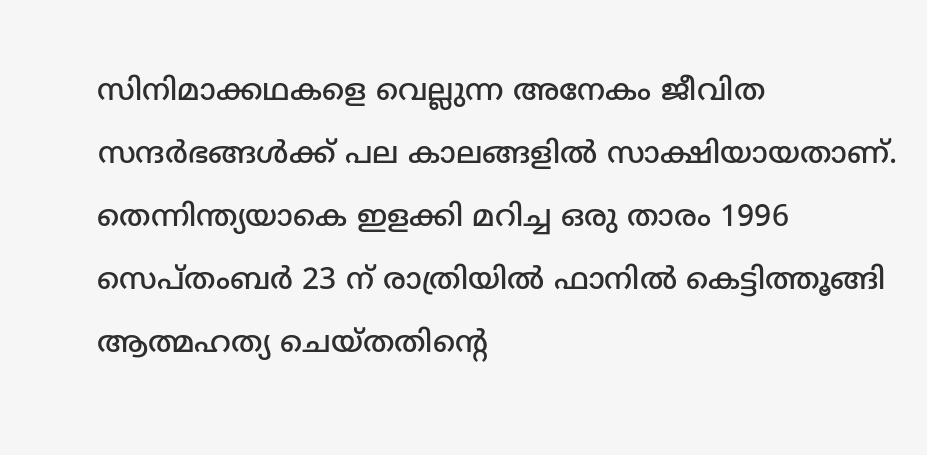സിനിമാക്കഥകളെ വെല്ലുന്ന അനേകം ജീവിത സന്ദര്‍ഭങ്ങള്‍ക്ക് പല കാലങ്ങളില്‍ സാക്ഷിയായതാണ്. തെന്നിന്ത്യയാകെ ഇളക്കി മറിച്ച ഒരു താരം 1996 സെപ്തംബര്‍ 23 ന് രാത്രിയില്‍ ഫാനില്‍ കെട്ടിത്തൂങ്ങി ആത്മഹത്യ ചെയ്തതിന്റെ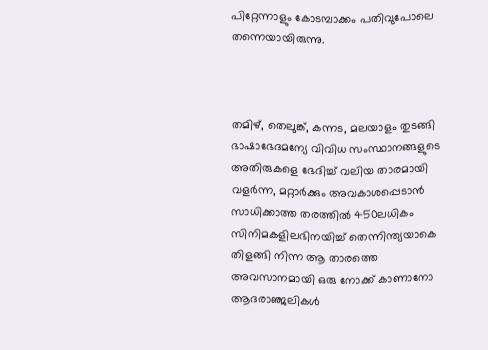പിറ്റേന്നാളും കോടമ്പാക്കം പതിവുപോലെ തന്നെയായിരുന്നു.



തമിഴ്, തെലുങ്ക്, കന്നട, മലയാളം തുടങ്ങി ഭാഷാഭേദമന്യേ വിവിധ സംസ്ഥാനങ്ങളുടെ അതിരുകളെ ഭേദിച്ച് വലിയ താരമായി വളര്‍ന്ന, മറ്റാര്‍ക്കും അവകാശപ്പെടാന്‍ സാധിക്കാത്ത തരത്തില്‍ 450ലധികം സിനിമകളിലഭിനയിച്ച് തെന്നിന്ത്യയാകെ തിളങ്ങി നിന്ന ആ താരത്തെ അവസാനമായി ഒരു നോക്ക് കാണാനോ ആദരാഞ്ജലികള്‍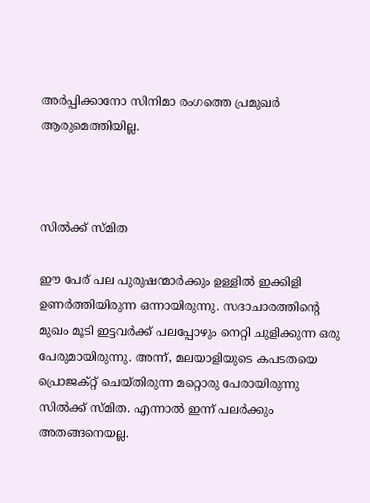അര്‍പ്പിക്കാനോ സിനിമാ രംഗത്തെ പ്രമുഖര്‍ ആരുമെത്തിയില്ല.



സിൽക്ക് സ്മിത

ഈ പേര് പല പുരുഷന്മാർക്കും ഉള്ളിൽ ഇക്കിളി ഉണർത്തിയിരുന്ന ഒന്നായിരുന്നു. സദാചാരത്തിന്റെ മുഖം മൂടി ഇട്ടവർക്ക് പലപ്പോഴും നെറ്റി ചുളിക്കുന്ന ഒരു പേരുമായിരുന്നു. അന്ന്, മലയാളിയുടെ കപടതയെ പ്രൊജക്റ്റ്‌ ചെയ്തിരുന്ന മറ്റൊരു പേരായിരുന്നു സിൽക്ക് സ്മിത. എന്നാൽ ഇന്ന് പലർക്കും അതങ്ങനെയല്ല.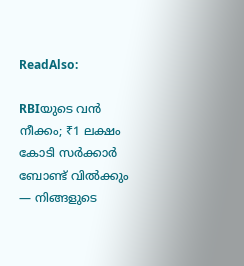ReadAlso:

RBIയുടെ വൻ നീക്കം; ₹1 ലക്ഷം കോടി സർക്കാർ ബോണ്ട് വിൽക്കും — നിങ്ങളുടെ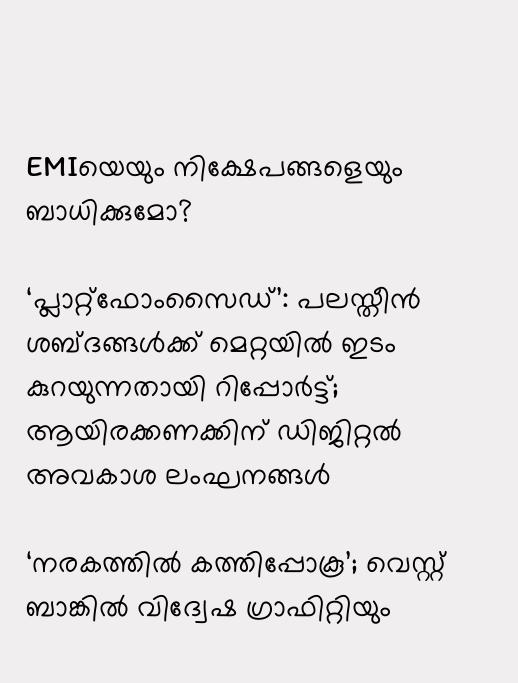EMIയെയും നിക്ഷേപങ്ങളെയും ബാധിക്കുമോ?

‘പ്ലാറ്റ്ഫോംസൈഡ്’: പലസ്തീൻ ശബ്ദങ്ങൾക്ക് മെറ്റയിൽ ഇടം കുറയുന്നതായി റിപ്പോർട്ട്; ആയിരക്കണക്കിന് ഡിജിറ്റൽ അവകാശ ലംഘനങ്ങൾ

‘നരകത്തിൽ കത്തിപ്പോകൂ’; വെസ്റ്റ് ബാങ്കിൽ വിദ്വേഷ ഗ്രാഫിറ്റിയും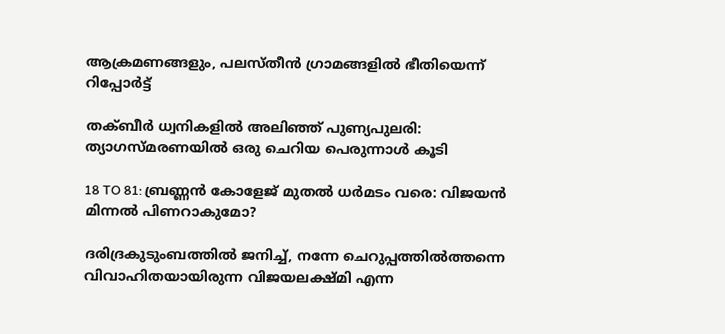ആക്രമണങ്ങളും, പലസ്തീൻ ഗ്രാമങ്ങളിൽ ഭീതിയെന്ന് റിപ്പോർട്ട്

തക്ബീർ ധ്വനികളിൽ അലിഞ്ഞ് പുണ്യപുലരി: ത്യാഗസ്മരണയിൽ ഒരു ചെറിയ പെരുന്നാൾ കൂടി

18 TO 81: ബ്രണ്ണൻ കോളേജ് മുതൽ ധർമടം വരെ: വിജയൻ മിന്നൽ പിണറാകുമോ?

ദരിദ്രകുടുംബത്തിൽ ജനിച്ച്, നന്നേ ചെറുപ്പത്തിൽത്തന്നെ വിവാഹിതയായിരുന്ന വിജയലക്ഷ്മി എന്ന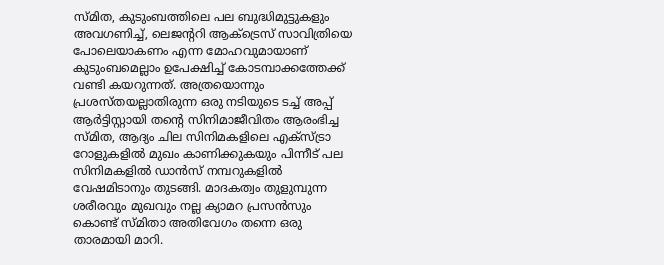സ്മിത, കുടുംബത്തിലെ പല ബുദ്ധിമുട്ടുകളും അവഗണിച്ച്, ലെജന്ററി ആക്ട്രെസ് സാവിത്രിയെ പോലെയാകണം എന്ന മോഹവുമായാണ് കുടുംബമെല്ലാം ഉപേക്ഷിച്ച് കോടമ്പാക്കത്തേക്ക് വണ്ടി കയറുന്നത്. അത്രയൊന്നും പ്രശസ്തയല്ലാതിരുന്ന ഒരു നടിയുടെ ടച്ച് അപ്പ് ആർട്ടിസ്റ്റായി തന്റെ സിനിമാജീവിതം ആരംഭിച്ച സ്മിത, ആദ്യം ചില സിനിമകളിലെ എക്സ്ട്രാ റോളുകളിൽ മുഖം കാണിക്കുകയും പിന്നീട് പല സിനിമകളിൽ ഡാൻസ് നമ്പറുകളിൽ വേഷമിടാനും തുടങ്ങി. മാദകത്വം തുളുമ്പുന്ന ശരീരവും മുഖവും നല്ല ക്യാമറ പ്രസൻസും കൊണ്ട് സ്മിതാ അതിവേഗം തന്നെ ഒരു താരമായി മാറി.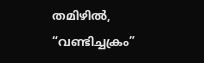തമിഴിൽ, “വണ്ടിച്ചക്രം”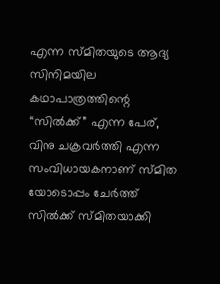എന്ന സ്മിതയുടെ ആദ്യ സിനിമയില കഥാപാത്രത്തിന്റെ “സിൽക്ക്” എന്ന പേര്, വിനു ചക്രവർത്തി എന്ന സംവിധായകനാണ് സ്മിത യോടൊപ്പം ചേർത്ത് സിൽക്ക് സ്മിതയാക്കി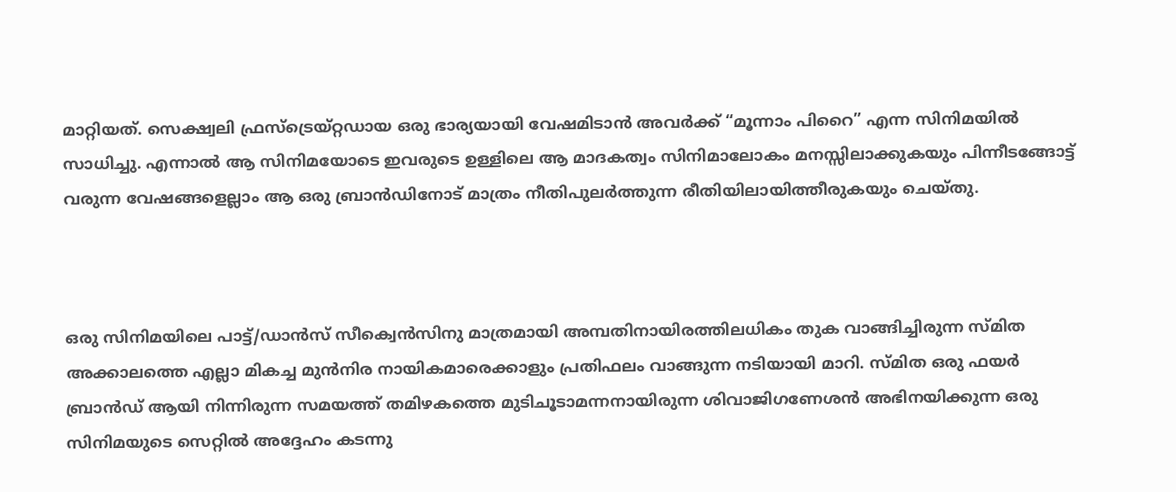മാറ്റിയത്. സെക്ഷ്വലി ഫ്രസ്ട്രെയ്റ്റഡായ ഒരു ഭാര്യയായി വേഷമിടാൻ അവർക്ക് “മൂന്നാം പിറൈ” എന്ന സിനിമയിൽ സാധിച്ചു. എന്നാൽ ആ സിനിമയോടെ ഇവരുടെ ഉള്ളിലെ ആ മാദകത്വം സിനിമാലോകം മനസ്സിലാക്കുകയും പിന്നീടങ്ങോട്ട് വരുന്ന വേഷങ്ങളെല്ലാം ആ ഒരു ബ്രാൻഡിനോട് മാത്രം നീതിപുലർത്തുന്ന രീതിയിലായിത്തീരുകയും ചെയ്തു.



ഒരു സിനിമയിലെ പാട്ട്/ഡാൻസ് സീക്വെൻസിനു മാത്രമായി അമ്പതിനായിരത്തിലധികം തുക വാങ്ങിച്ചിരുന്ന സ്മിത അക്കാലത്തെ എല്ലാ മികച്ച മുൻനിര നായികമാരെക്കാളും പ്രതിഫലം വാങ്ങുന്ന നടിയായി മാറി. സ്മിത ഒരു ഫയർ ബ്രാൻഡ് ആയി നിന്നിരുന്ന സമയത്ത് തമിഴകത്തെ മുടിചൂടാമന്നനായിരുന്ന ശിവാജിഗണേശൻ അഭിനയിക്കുന്ന ഒരു സിനിമയുടെ സെറ്റിൽ അദ്ദേഹം കടന്നു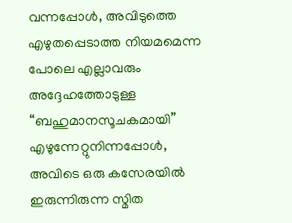വന്നപ്പോൾ, അവിടുത്തെ എഴുതപ്പെടാത്ത നിയമമെന്ന പോലെ എല്ലാവരും അദ്ദേഹത്തോടുള്ള “ബഹുമാനസൂചകമായി” എഴുന്നേറ്റുനിന്നപ്പോൾ, അവിടെ ഒരു കസേരയിൽ ഇരുന്നിരുന്ന സ്മിത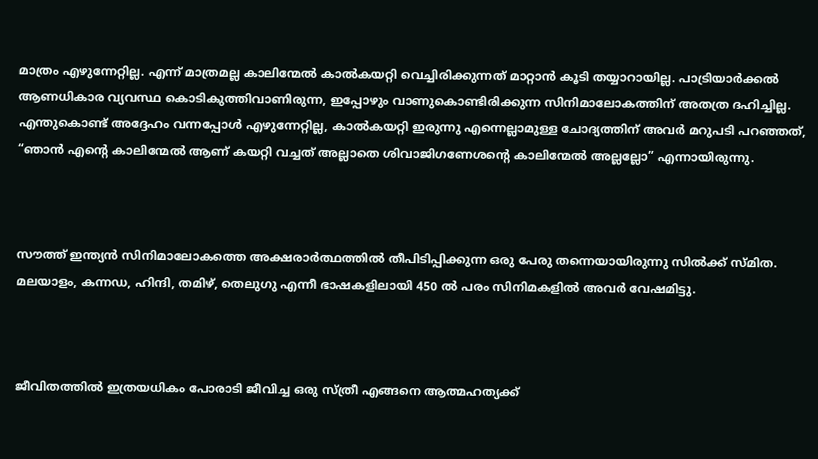മാത്രം എഴുന്നേറ്റില്ല. എന്ന് മാത്രമല്ല കാലിന്മേൽ കാൽകയറ്റി വെച്ചിരിക്കുന്നത് മാറ്റാൻ കൂടി തയ്യാറായില്ല. പാട്രിയാർക്കൽ ആണധികാര വ്യവസ്ഥ കൊടികുത്തിവാണിരുന്ന, ഇപ്പോഴും വാണുകൊണ്ടിരിക്കുന്ന സിനിമാലോകത്തിന് അതത്ര ദഹിച്ചില്ല. എന്തുകൊണ്ട് അദ്ദേഹം വന്നപ്പോൾ എഴുന്നേറ്റില്ല, കാൽകയറ്റി ഇരുന്നു എന്നെല്ലാമുള്ള ചോദ്യത്തിന് അവർ മറുപടി പറഞ്ഞത്, “ഞാൻ എന്റെ കാലിന്മേൽ ആണ് കയറ്റി വച്ചത് അല്ലാതെ ശിവാജിഗണേശന്റെ കാലിന്മേൽ അല്ലല്ലോ” എന്നായിരുന്നു.



സൗത്ത് ഇന്ത്യൻ സിനിമാലോകത്തെ അക്ഷരാർത്ഥത്തിൽ തീപിടിപ്പിക്കുന്ന ഒരു പേരു തന്നെയായിരുന്നു സിൽക്ക് സ്മിത. മലയാളം, കന്നഡ, ഹിന്ദി, തമിഴ്, തെലുഗു എന്നീ ഭാഷകളിലായി 450 ൽ പരം സിനിമകളിൽ അവർ വേഷമിട്ടു.



ജീവിതത്തിൽ ഇത്രയധികം പോരാടി ജീവിച്ച ഒരു സ്ത്രീ എങ്ങനെ ആത്മഹത്യക്ക്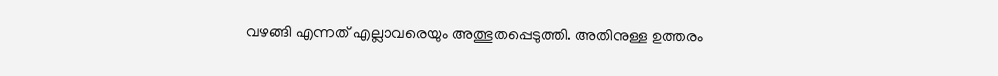വഴങ്ങി എന്നത് എല്ലാവരെയും അത്ഭുതപ്പെടുത്തി. അതിനുള്ള ഉത്തരം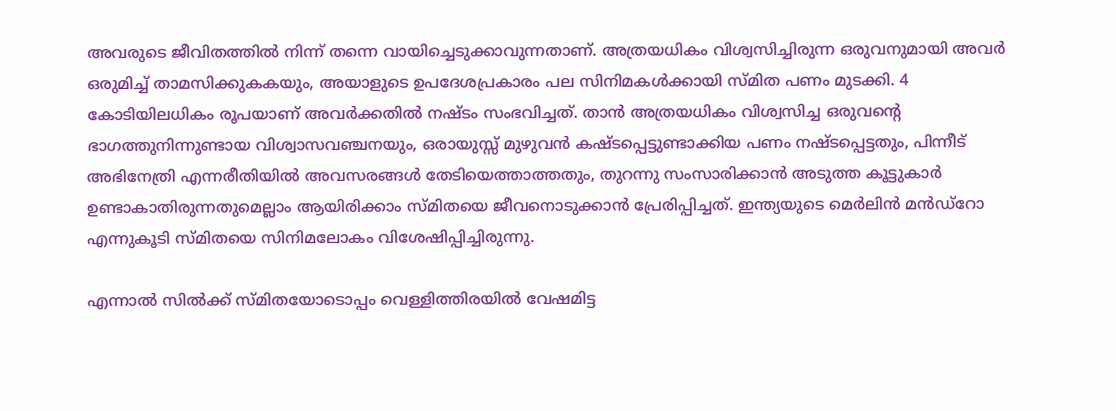അവരുടെ ജീവിതത്തിൽ നിന്ന് തന്നെ വായിച്ചെടുക്കാവുന്നതാണ്. അത്രയധികം വിശ്വസിച്ചിരുന്ന ഒരുവനുമായി അവർ ഒരുമിച്ച് താമസിക്കുകകയും, അയാളുടെ ഉപദേശപ്രകാരം പല സിനിമകൾക്കായി സ്മിത പണം മുടക്കി. 4 കോടിയിലധികം രൂപയാണ് അവർക്കതിൽ നഷ്ടം സംഭവിച്ചത്. താൻ അത്രയധികം വിശ്വസിച്ച ഒരുവന്റെ ഭാഗത്തുനിന്നുണ്ടായ വിശ്വാസവഞ്ചനയും, ഒരായുസ്സ് മുഴുവൻ കഷ്ടപ്പെട്ടുണ്ടാക്കിയ പണം നഷ്ടപ്പെട്ടതും, പിന്നീട് അഭിനേത്രി എന്നരീതിയിൽ അവസരങ്ങൾ തേടിയെത്താത്തതും, തുറന്നു സംസാരിക്കാൻ അടുത്ത കൂട്ടുകാർ ഉണ്ടാകാതിരുന്നതുമെല്ലാം ആയിരിക്കാം സ്മിതയെ ജീവനൊടുക്കാൻ പ്രേരിപ്പിച്ചത്. ഇന്ത്യയുടെ മെർലിൻ മൻഡ്റോ എന്നുകൂടി സ്മിതയെ സിനിമലോകം വിശേഷിപ്പിച്ചിരുന്നു.

എന്നാൽ സിൽക്ക് സ്മിതയോടൊപ്പം വെള്ളിത്തിരയില്‍ വേഷമിട്ട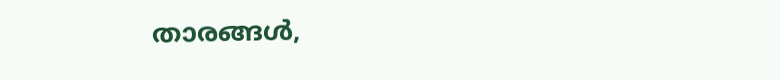താരങ്ങള്‍,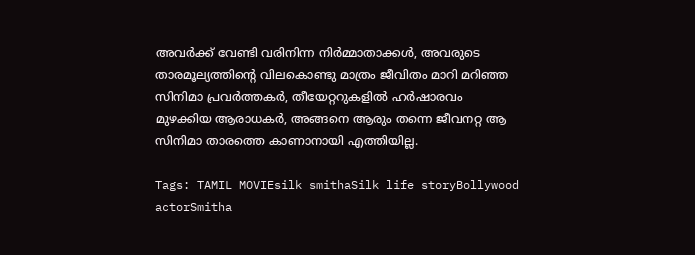അവര്‍ക്ക് വേണ്ടി വരിനിന്ന നിര്‍മ്മാതാക്കള്‍, അവരുടെ താരമൂല്യത്തിന്റെ വിലകൊണ്ടു മാത്രം ജീവിതം മാറി മറിഞ്ഞ സിനിമാ പ്രവര്‍ത്തകര്‍, തീയേറ്ററുകളില്‍ ഹര്‍ഷാരവം മുഴക്കിയ ആരാധകര്‍, അങ്ങനെ ആരും തന്നെ ജീവനറ്റ ആ സിനിമാ താരത്തെ കാണാനായി എത്തിയില്ല.

Tags: TAMIL MOVIEsilk smithaSilk life storyBollywood actorSmitha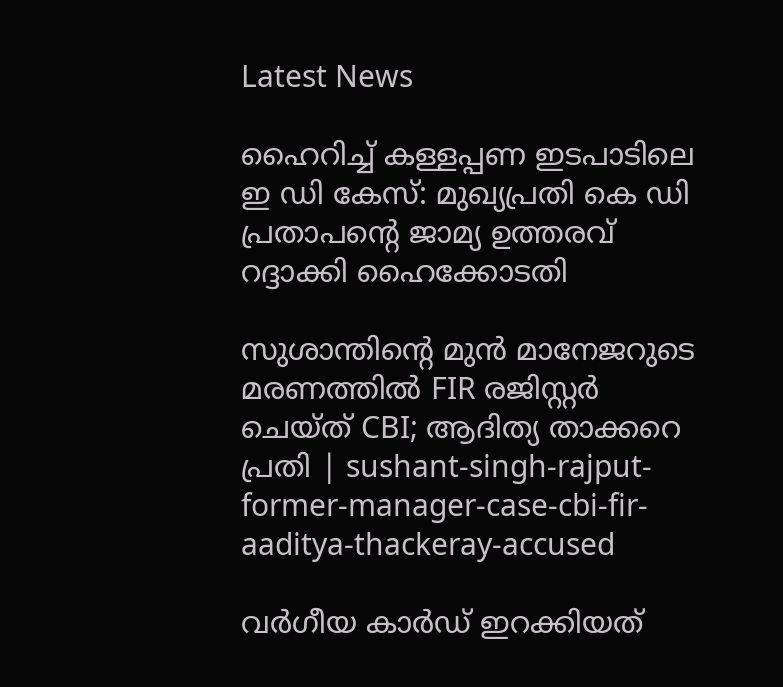Latest News

ഹൈറിച്ച് കള്ളപ്പണ ഇടപാടിലെ ഇ ഡി കേസ്: മുഖ്യപ്രതി കെ ഡി പ്രതാപന്റെ ജാമ്യ ഉത്തരവ് റദ്ദാക്കി ഹൈക്കോടതി

സുശാന്തിന്റെ മുൻ മാനേജറുടെ മരണത്തില്‍ FIR രജിസ്റ്റർ ചെയ്ത് CBI; ആദിത്യ താക്കറെ പ്രതി | sushant-singh-rajput-former-manager-case-cbi-fir-aaditya-thackeray-accused

വർഗീയ കാർഡ് ഇറക്കിയത്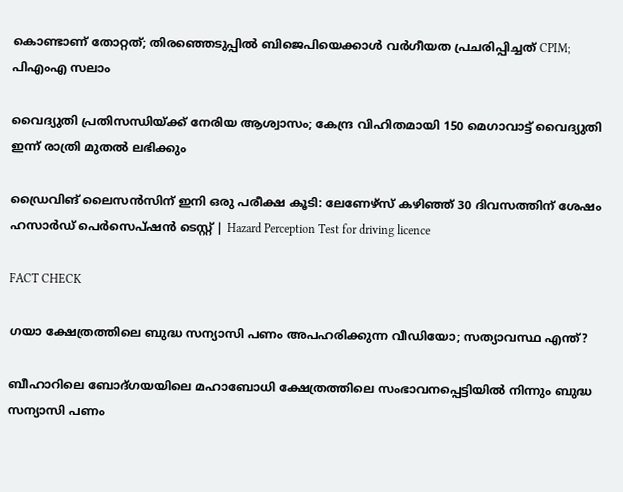കൊണ്ടാണ് തോറ്റത്; തിരഞ്ഞെടുപ്പിൽ ബിജെപിയെക്കാൾ വർഗീയത പ്രചരിപ്പിച്ചത് CPIM; പിഎംഎ സലാം

വൈദ്യുതി പ്രതിസന്ധിയ്ക്ക് നേരിയ ആശ്വാസം; കേന്ദ്ര വിഹിതമായി 150 മെഗാവാട്ട് വൈദ്യുതി ഇന്ന് രാത്രി മുതൽ ലഭിക്കും

ഡ്രൈവിങ് ലൈസന്‍സിന് ഇനി ഒരു പരീക്ഷ കൂടി: ലേണേഴ്‌സ് കഴിഞ്ഞ് 30 ദിവസത്തിന് ശേഷം ഹസാര്‍ഡ് പെര്‍സെപ്ഷന്‍ ടെസ്റ്റ് | Hazard Perception Test for driving licence

FACT CHECK

ഗയാ ക്ഷേത്രത്തിലെ ബുദ്ധ സന്യാസി പണം അപഹരിക്കുന്ന വീഡിയോ; സത്യാവസ്ഥ എന്ത്?

ബീഹാറിലെ ബോദ്ഗയയിലെ മഹാബോധി ക്ഷേത്രത്തിലെ സംഭാവനപ്പെട്ടിയില്‍ നിന്നും ബുദ്ധ സന്യാസി പണം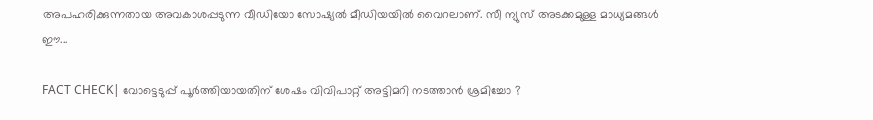അപഹരിക്കുന്നതായ അവകാശപ്പടുന്ന വീഡിയോ സോഷ്യല്‍ മീഡിയയില്‍ വൈറലാണ്. സീ ന്യുസ് അടക്കമുള്ള മാധ്യമങ്ങള്‍ ഈ...

FACT CHECK| വോട്ടെടുപ്പ് പൂർത്തിയായതിന് ശേഷം വിവിപാറ്റ് അട്ടിമറി നടത്താൻ ശ്രമിച്ചോ ?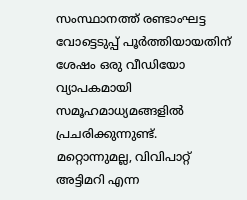സംസ്ഥാനത്ത് രണ്ടാംഘട്ട വോട്ടെടുപ്പ് പൂർത്തിയായതിന് ശേഷം ഒരു വീഡിയോ വ്യാപകമായി സമൂഹമാധ്യമങ്ങളിൽ പ്രചരിക്കുന്നുണ്ട്. മറ്റൊന്നുമല്ല, വിവിപാറ്റ് അട്ടിമറി എന്ന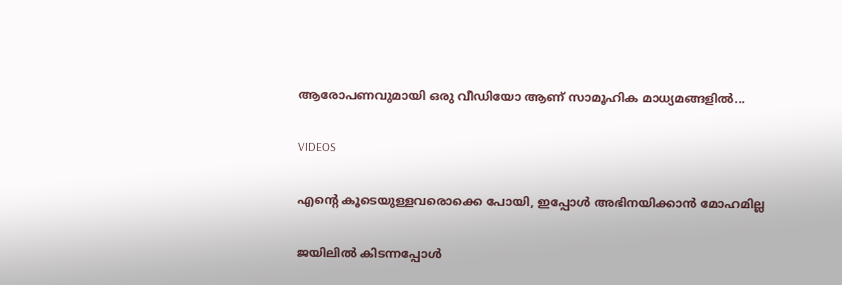ആരോപണവുമായി ഒരു വീഡിയോ ആണ് സാമൂഹിക മാധ്യമങ്ങളിൽ...

VIDEOS

എന്റെ കൂടെയുള്ളവരൊക്കെ പോയി, ഇപ്പോൾ അഭിനയിക്കാൻ മോഹമില്ല

ജയിലിൽ കിടന്നപ്പോൾ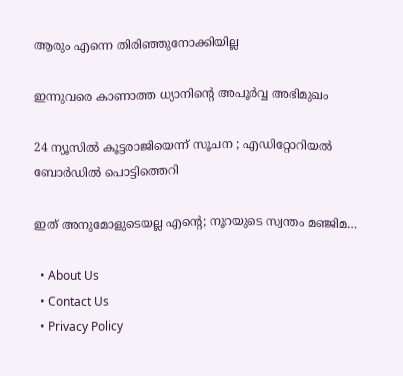ആരും എന്നെ തിരിഞ്ഞുനോക്കിയില്ല

ഇന്നുവരെ കാണാത്ത ധ്യാനിന്റെ അപൂർവ്വ അഭിമുഖം

24 ന്യൂസിൽ കൂ‌ട്ടരാജിയെന്ന് സൂചന ; എഡിറ്റോറിയൽ ബോ‍ർഡിൽ പൊട്ടിത്തെറി

ഇത് അനുമോളുടെയല്ല എന്റെ; നൂറയുടെ സ്വന്തം മഞ്ജിമ…

  • About Us
  • Contact Us
  • Privacy Policy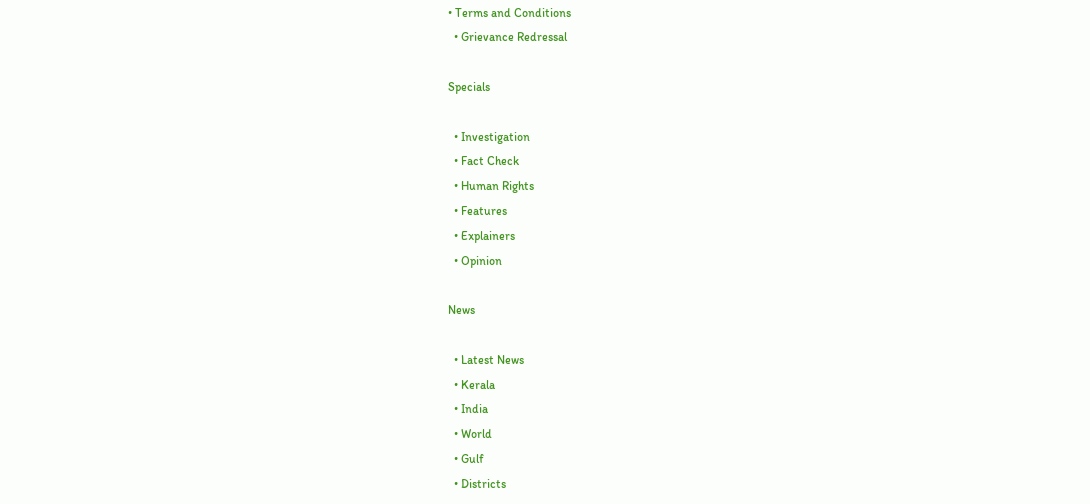• Terms and Conditions
  • Grievance Redressal

Specials

  • Investigation
  • Fact Check
  • Human Rights
  • Features
  • Explainers
  • Opinion

News

  • Latest News
  • Kerala
  • India
  • World
  • Gulf
  • Districts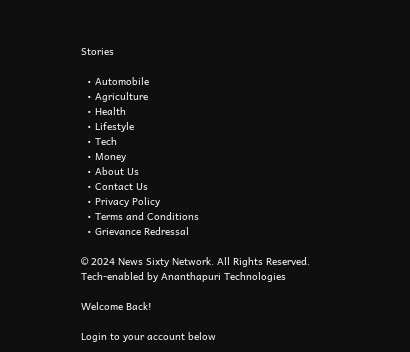Stories

  • Automobile
  • Agriculture
  • Health
  • Lifestyle
  • Tech
  • Money
  • About Us
  • Contact Us
  • Privacy Policy
  • Terms and Conditions
  • Grievance Redressal

© 2024 News Sixty Network. All Rights Reserved.
Tech-enabled by Ananthapuri Technologies

Welcome Back!

Login to your account below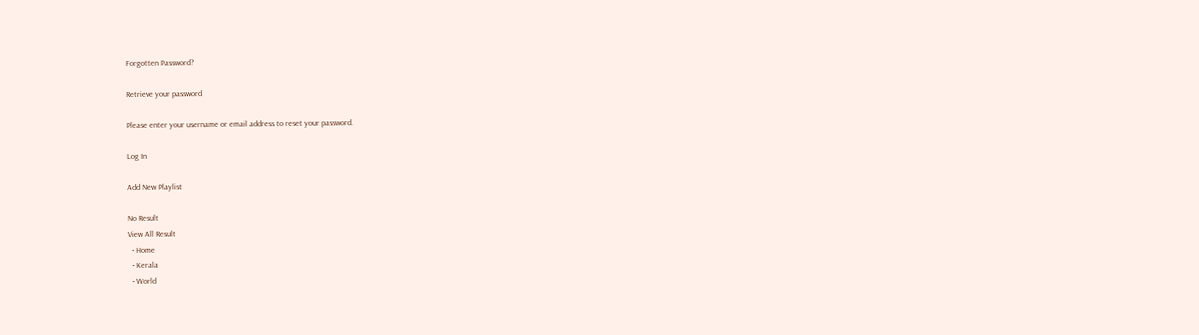Forgotten Password?

Retrieve your password

Please enter your username or email address to reset your password.

Log In

Add New Playlist

No Result
View All Result
  • Home
  • Kerala
  • World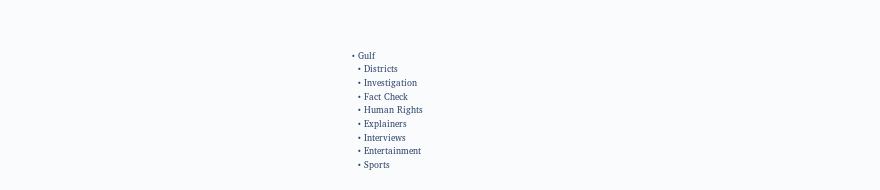• Gulf
  • Districts
  • Investigation
  • Fact Check
  • Human Rights
  • Explainers
  • Interviews
  • Entertainment
  • Sports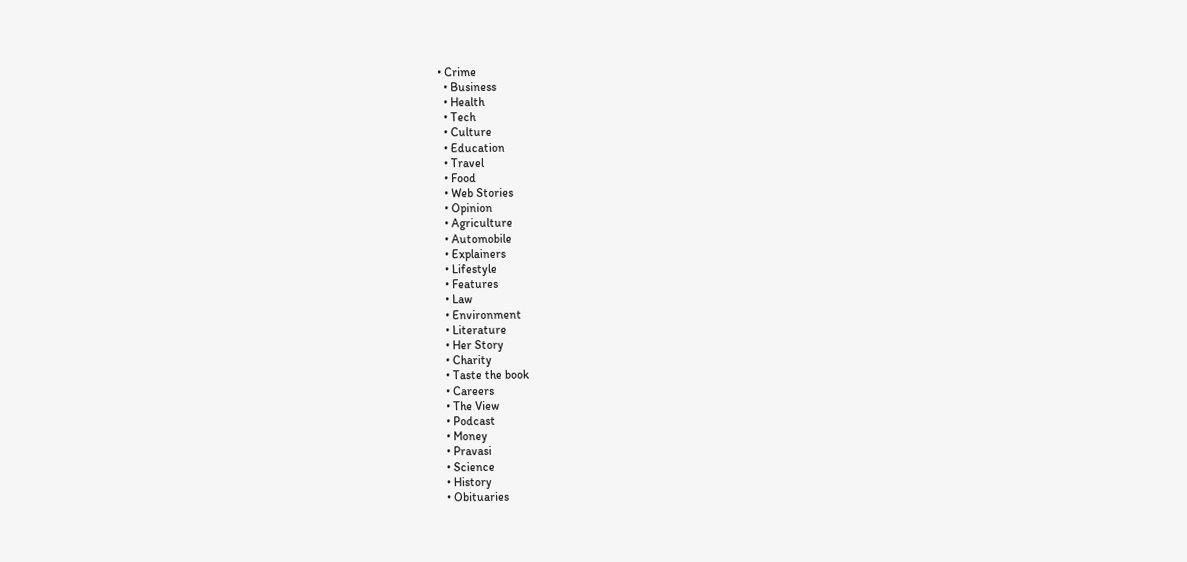• Crime
  • Business
  • Health
  • Tech
  • Culture
  • Education
  • Travel
  • Food
  • Web Stories
  • Opinion
  • Agriculture
  • Automobile
  • Explainers
  • Lifestyle
  • Features
  • Law
  • Environment
  • Literature
  • Her Story
  • Charity
  • Taste the book
  • Careers
  • The View
  • Podcast
  • Money
  • Pravasi
  • Science
  • History
  • Obituaries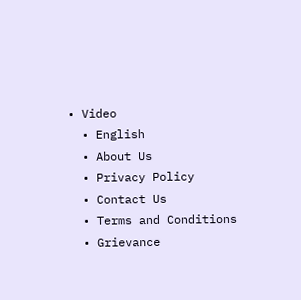• Video
  • English
  • About Us
  • Privacy Policy
  • Contact Us
  • Terms and Conditions
  • Grievance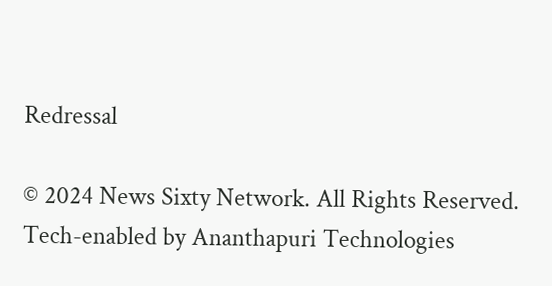Redressal

© 2024 News Sixty Network. All Rights Reserved.
Tech-enabled by Ananthapuri Technologies